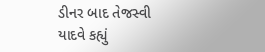ડીનર બાદ તેજસ્વી યાદવે કહ્યું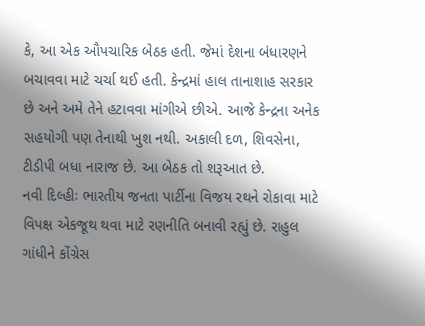કે, આ એક ઔપચારિક બેઠક હતી. જેમાં દેશના બંધારણને બચાવવા માટે ચર્ચા થઈ હતી. કેન્દ્રમાં હાલ તાનાશાહ સરકાર છે અને અમે તેને હટાવવા માંગીએ છીએ. આજે કેન્દ્રના અનેક સહયોગી પણ તેનાથી ખુશ નથી. અકાલી દળ, શિવસેના, ટીડીપી બધા નારાજ છે. આ બેઠક તો શરૂઆત છે.
નવી દિલ્હીઃ ભારતીય જનતા પાર્ટીના વિજય રથને રોકાવા માટે વિપક્ષ એકજૂથ થવા માટે રણનીતિ બનાવી રહ્યું છે. રાહુલ ગાંધીને કોંગ્રેસ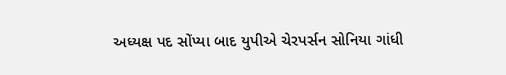અધ્યક્ષ પદ સોંપ્યા બાદ યુપીએ ચેરપર્સન સોનિયા ગાંધી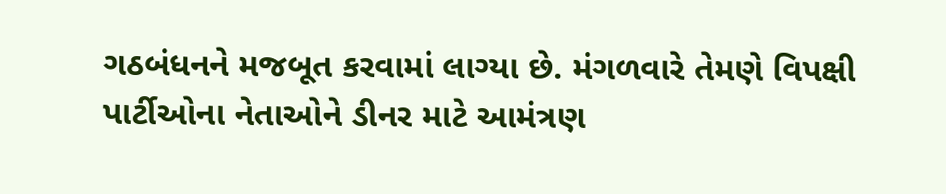ગઠબંધનને મજબૂત કરવામાં લાગ્યા છે. મંગળવારે તેમણે વિપક્ષી પાર્ટીઓના નેતાઓને ડીનર માટે આમંત્રણ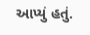આપ્યું હતું.